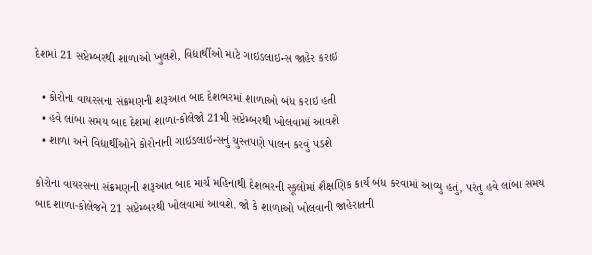દેશમાં 21 સપ્ટેમ્બરથી શાળાઓ ખુલશે, વિદ્યાર્થીઓ માટે ગાઇડલાઇન્સ જાહેર કરાઇ

  • કોરોના વાયરસના સંક્રમણની શરૂઆત બાદ દેશભરમાં શાળાઓ બંધ કરાઇ હતી
  • હવે લાંબા સમય બાદ દેશમાં શાળા-કોલેજો 21મી સપ્ટેમ્બરથી ખોલવામાં આવશે
  • શાળા અને વિદ્યાર્થીઓને કોરોનાની ગાઇડલાઇન્સનું ચુસ્તપણે પાલન કરવું પડશે

કોરોના વાયરસના સંક્રમણની શરૂઆત બાદ માર્ચ મહિનાથી દેશભરની સ્કૂલોમાં શૈક્ષણિક કાર્ય બંધ કરવામાં આવ્યુ હતું, પરંતુ હવે લાંબા સમય બાદ શાળા-કોલેજને 21 સપ્ટેમ્બરથી ખોલવામાં આવશે. જો કે શાળાઓ ખોલવાની જાહેરાતની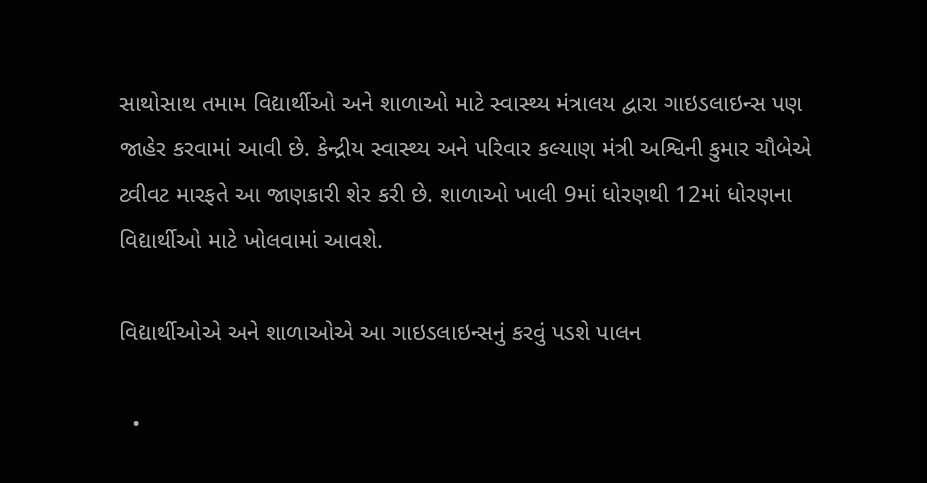સાથોસાથ તમામ વિદ્યાર્થીઓ અને શાળાઓ માટે સ્વાસ્થ્ય મંત્રાલય દ્વારા ગાઇડલાઇન્સ પણ જાહેર કરવામાં આવી છે. કેન્દ્રીય સ્વાસ્થ્ય અને પરિવાર કલ્યાણ મંત્રી અશ્વિની કુમાર ચૌબેએ ટ્વીવટ મારફતે આ જાણકારી શેર કરી છે. શાળાઓ ખાલી 9માં ધોરણથી 12માં ધોરણના વિદ્યાર્થીઓ માટે ખોલવામાં આવશે.

વિદ્યાર્થીઓએ અને શાળાઓએ આ ગાઇડલાઇન્સનું કરવું પડશે પાલન

  •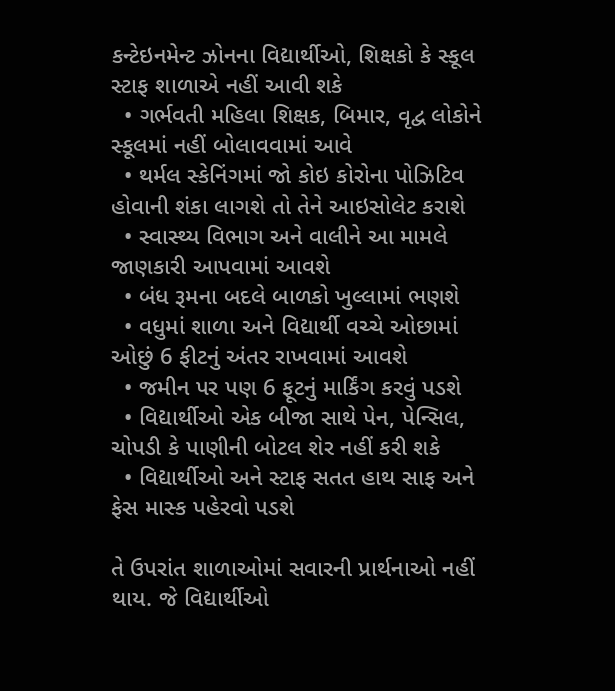કન્ટેઇનમેન્ટ ઝોનના વિદ્યાર્થીઓ, શિક્ષકો કે સ્કૂલ સ્ટાફ શાળાએ નહીં આવી શકે
  • ગર્ભવતી મહિલા શિક્ષક, બિમાર, વૃદ્વ લોકોને સ્કૂલમાં નહીં બોલાવવામાં આવે
  • થર્મલ સ્કેનિંગમાં જો કોઇ કોરોના પોઝિટિવ હોવાની શંકા લાગશે તો તેને આઇસોલેટ કરાશે
  • સ્વાસ્થ્ય વિભાગ અને વાલીને આ મામલે જાણકારી આપવામાં આવશે
  • બંધ રૂમના બદલે બાળકો ખુલ્લામાં ભણશે
  • વધુમાં શાળા અને વિદ્યાર્થી વચ્ચે ઓછામાં ઓછું 6 ફીટનું અંતર રાખવામાં આવશે
  • જમીન પર પણ 6 ફૂટનું માર્કિંગ કરવું પડશે
  • વિદ્યાર્થીઓ એક બીજા સાથે પેન, પેન્સિલ, ચોપડી કે પાણીની બોટલ શેર નહીં કરી શકે
  • વિદ્યાર્થીઓ અને સ્ટાફ સતત હાથ સાફ અને ફેસ માસ્ક પહેરવો પડશે

તે ઉપરાંત શાળાઓમાં સવારની પ્રાર્થનાઓ નહીં થાય. જે વિદ્યાર્થીઓ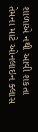શાળાએ નથી આવી શકતા તેમના માટે ઓનલાઇન ક્લાસ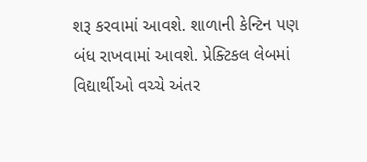શરૂ કરવામાં આવશે. શાળાની કેન્ટિન પણ બંધ રાખવામાં આવશે. પ્રેક્ટિકલ લેબમાં વિદ્યાર્થીઓ વચ્ચે અંતર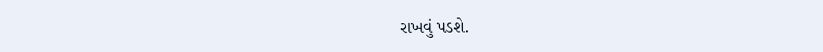રાખવું પડશે.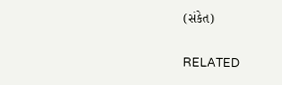(સંકેત)

RELATED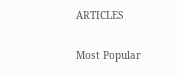ARTICLES

Most Popular